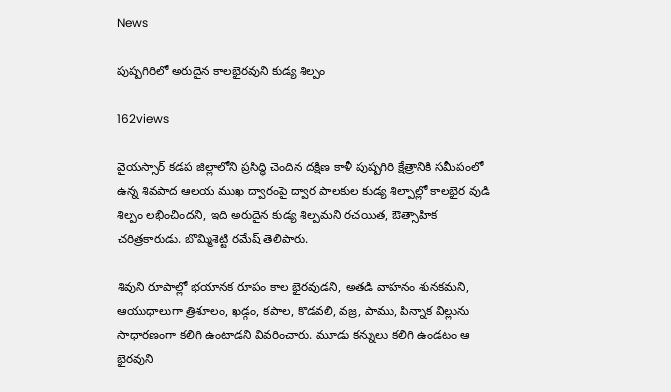News

పుష్పగిరిలో అరుదైన కాలభైరవుని కుడ్య శిల్పం

162views

వైయస్సార్ కడప జిల్లాలోని ప్రసిద్ధి చెందిన దక్షిణ కాళీ పుష్పగిరి క్షేత్రానికి సమీపంలో ఉన్న శివపాద ఆలయ ముఖ ద్వారంపై ద్వార పాలకుల కుడ్య శిల్పాల్లో కాలభైర వుడి శిల్పం లభించిందని, ఇది అరుదైన కుడ్య శిల్పమని రచయిత, ఔత్సాహిక చరిత్రకారుడు. బొమ్మిశెట్టి రమేష్ తెలిపారు.

శివుని రూపాల్లో భయానక రూపం కాల భైరవుడని, అతడి వాహనం శునకమని, ఆయుధాలుగా త్రిశూలం, ఖడ్గం, కపాల, కొడవలి, వజ్ర, పాము, పిన్నాక విల్లును సాధారణంగా కలిగి ఉంటాడని వివరించారు. మూడు కన్నులు కలిగి ఉండటం ఆ భైరవుని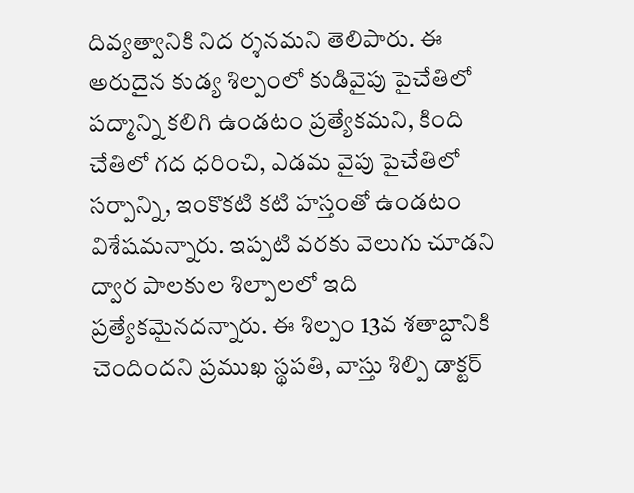దివ్యత్వానికి నిద ర్శనమని తెలిపారు. ఈ అరుదైన కుడ్య శిల్పంలో కుడివైపు పైచేతిలో పద్మాన్ని కలిగి ఉండటం ప్రత్యేకమని, కింది చేతిలో గద ధరించి, ఎడమ వైపు పైచేతిలో సర్పాన్ని, ఇంకొకటి కటి హస్తంతో ఉండటం విశేషమన్నారు. ఇప్పటి వరకు వెలుగు చూడని ద్వార పాలకుల శిల్పాలలో ఇది ప్రత్యేకమైనదన్నారు. ఈ శిల్పం 13వ శతాబ్దానికి చెందిందని ప్రముఖ స్థపతి, వాస్తు శిల్పి డాక్టర్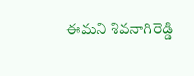ఈమని శివనాగిరెడ్డి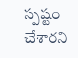స్పష్టం చేశారని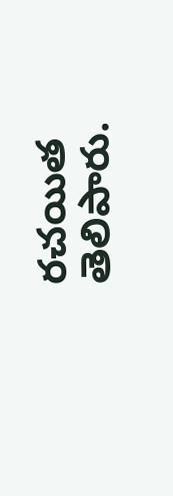రచయిత తెలిపారు.